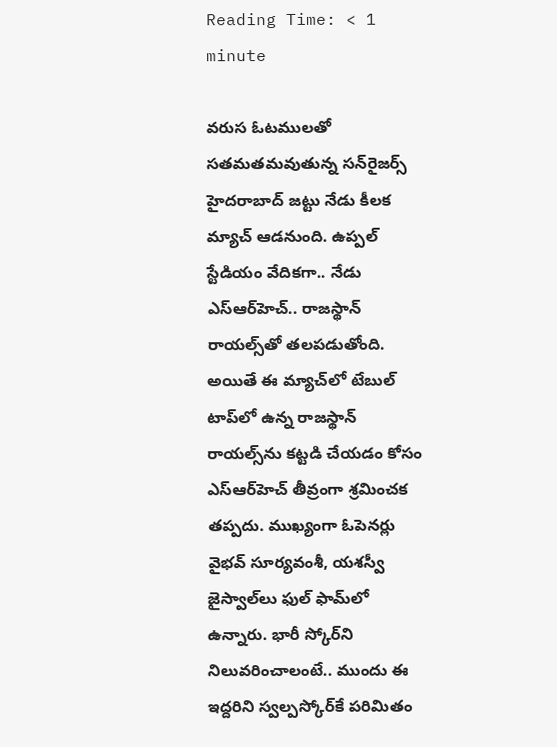Reading Time: < 1 minute

వరుస ఓటములతో సతమతమవుతున్న సన్‌రైజర్స్ హైదరాబాద్ జట్టు నేడు కీలక మ్యాచ్ ఆడనుంది. ఉప్పల్ స్టేడియం వేదికగా.. నేడు ఎస్‌ఆర్‌హెచ్.. రాజస్థాన్ రాయల్స్‌తో తలపడుతోంది. అయితే ఈ మ్యాచ్‌లో టేబుల్ టాప్‌లో ఉన్న రాజస్థాన్ రాయల్స్‌ను కట్టడి చేయడం కోసం ఎస్ఆర్‌హెచ్ తీవ్రంగా శ్రమించక తప్పదు. ముఖ్యంగా ఓపెనర్లు వైభవ్ సూర్యవంశీ, యశస్వీ జైస్వాల్‌లు ఫుల్ ఫామ్‌లో ఉన్నారు. భారీ స్కోర్‌ని నిలువరించాలంటే.. ముందు ఈ ఇద్దరిని స్వల్పస్కోర్‌‌కే పరిమితం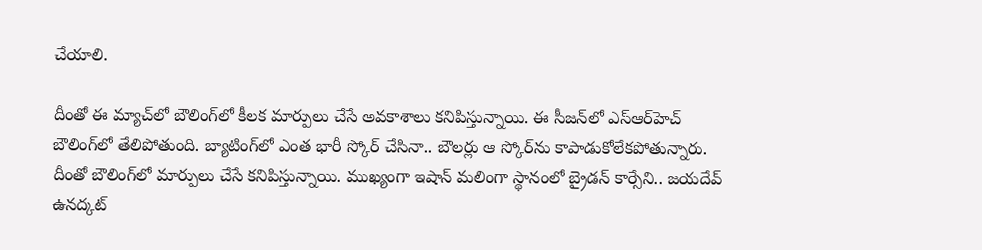చేయాలి.

దీంతో ఈ మ్యాచ్‌లో బౌలింగ్‌లో కీలక మార్పులు చేసే అవకాశాలు కనిపిస్తున్నాయి. ఈ సీజన్‌లో ఎస్‌ఆర్‌హెచ్ బౌలింగ్‌లో తేలిపోతుంది. బ్యాటింగ్‌లో ఎంత భారీ స్కోర్ చేసినా.. బౌలర్లు ఆ స్కోర్‌ను కాపాడుకోలేకపోతున్నారు. దీంతో బౌలింగ్‌లో మార్పులు చేసే కనిపిస్తున్నాయి. ముఖ్యంగా ఇషాన్ మలింగా స్థానంలో బ్రైడన్ కార్సేని.. జయదేవ్ ఉనద్కట్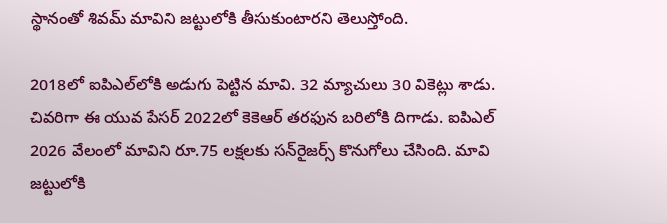స్థానంతో శివమ్ మావిని జట్టులోకి తీసుకుంటారని తెలుస్తోంది.

2018లో ఐపిఎల్‌లోకి అడుగు పెట్టిన మావి. 32 మ్యాచులు 30 వికెట్లు శాడు. చివరిగా ఈ యువ పేసర్ 2022లో కెకెఆర్ తరఫున బరిలోకి దిగాడు. ఐపిఎల్ 2026 వేలంలో మావిని రూ.75 లక్షలకు సన్‌రైజర్స్ కొనుగోలు చేసింది. మావి జట్టులోకి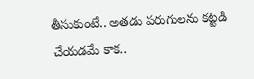తీసుకుంటే.. అతడు పరుగులను కట్టడి చేయడమే కాక..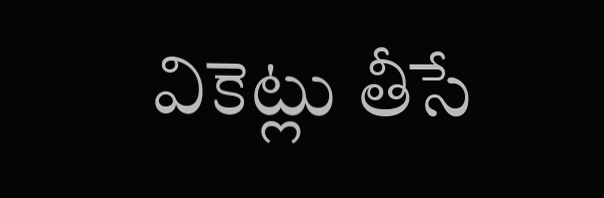వికెట్లు తీసే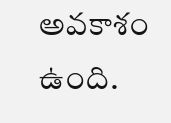అవకాశం ఉంది.